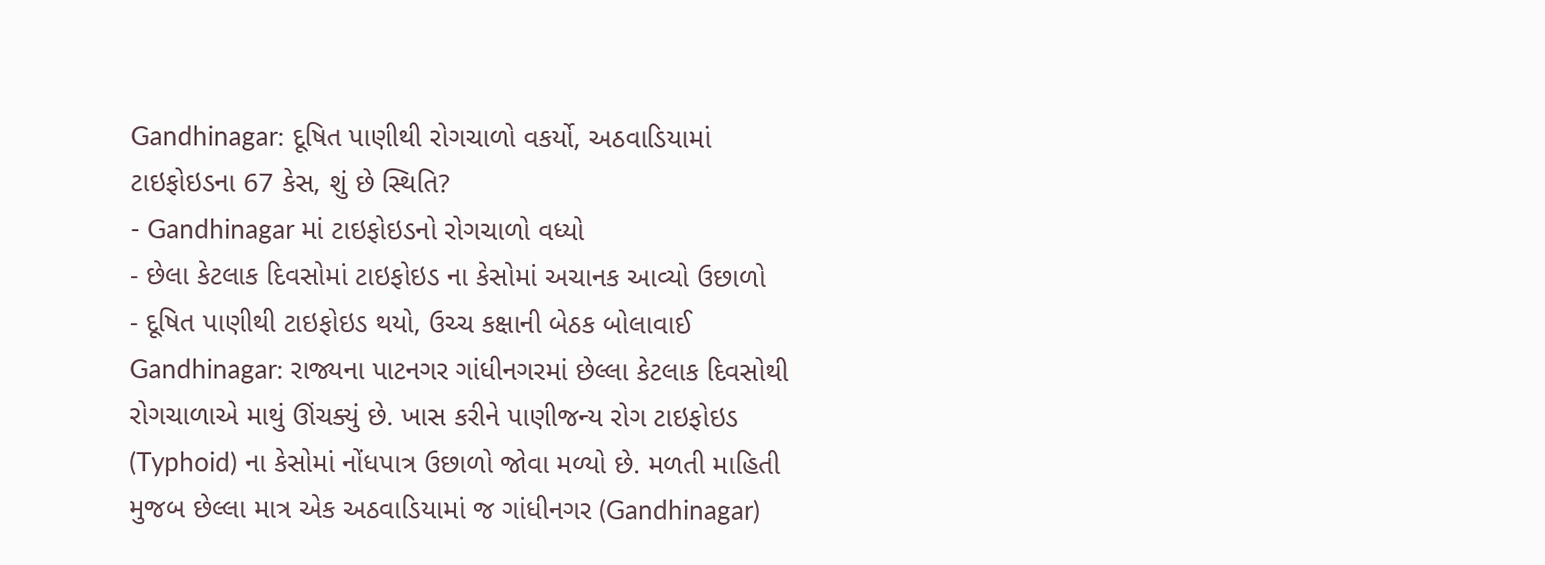Gandhinagar: દૂષિત પાણીથી રોગચાળો વકર્યો, અઠવાડિયામાં ટાઇફોઇડના 67 કેસ, શું છે સ્થિતિ?
- Gandhinagar માં ટાઇફોઇડનો રોગચાળો વધ્યો
- છેલા કેટલાક દિવસોમાં ટાઇફોઇડ ના કેસોમાં અચાનક આવ્યો ઉછાળો
- દૂષિત પાણીથી ટાઇફોઇડ થયો, ઉચ્ચ કક્ષાની બેઠક બોલાવાઈ
Gandhinagar: રાજ્યના પાટનગર ગાંધીનગરમાં છેલ્લા કેટલાક દિવસોથી રોગચાળાએ માથું ઊંચક્યું છે. ખાસ કરીને પાણીજન્ય રોગ ટાઇફોઇડ (Typhoid) ના કેસોમાં નોંધપાત્ર ઉછાળો જોવા મળ્યો છે. મળતી માહિતી મુજબ છેલ્લા માત્ર એક અઠવાડિયામાં જ ગાંધીનગર (Gandhinagar)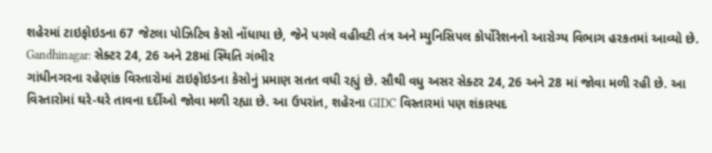શહેરમાં ટાઇફોઇડના 67 જેટલા પોઝિટિવ કેસો નોંધાયા છે, જેને પગલે વહીવટી તંત્ર અને મ્યુનિસિપલ કોર્પોરેશનનો આરોગ્ય વિભાગ હરકતમાં આવ્યો છે.
Gandhinagar: સેક્ટર 24, 26 અને 28માં સ્થિતિ ગંભીર
ગાંધીનગરના રહેણાંક વિસ્તારોમાં ટાઇફોઇડના કેસોનું પ્રમાણ સતત વધી રહ્યું છે. સૌથી વધુ અસર સેક્ટર 24, 26 અને 28 માં જોવા મળી રહી છે. આ વિસ્તારોમાં ઘરે-ઘરે તાવના દર્દીઓ જોવા મળી રહ્યા છે. આ ઉપરાંત, શહેરના GIDC વિસ્તારમાં પણ શંકાસ્પદ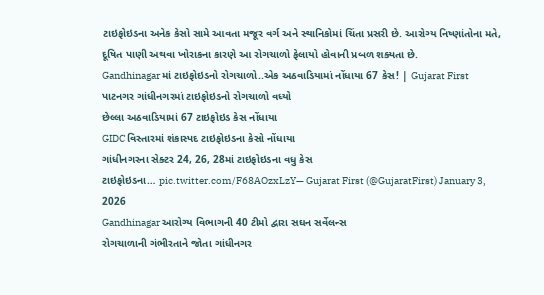ટાઇફોઇડના અનેક કેસો સામે આવતા મજૂર વર્ગ અને સ્થાનિકોમાં ચિંતા પ્રસરી છે. આરોગ્ય નિષ્ણાંતોના મતે, દૂષિત પાણી અથવા ખોરાકના કારણે આ રોગચાળો ફેલાયો હોવાની પ્રબળ શક્યતા છે.
Gandhinagar માં ટાઇફોઇડનો રોગચાળો..એક અઠવાડિયામાં નોંધાયા 67 કેસ! | Gujarat First
પાટનગર ગાંધીનગરમાં ટાઇફોઇડનો રોગચાળો વધ્યો
છેલ્લા અઠવાડિયામાં 67 ટાઇફોઇડ કેસ નોંધાયા
GIDC વિસ્તારમાં શંકાસ્પદ ટાઇફોઇડના કેસો નોંધાયા
ગાંધીનગરના સેક્ટર 24, 26, 28માં ટાઇફોઇડના વધુ કેસ
ટાઇફોઇડના… pic.twitter.com/F68AOzxLzY— Gujarat First (@GujaratFirst) January 3, 2026
Gandhinagar આરોગ્ય વિભાગની 40 ટીમો દ્વારા સઘન સર્વેલન્સ
રોગચાળાની ગંભીરતાને જોતા ગાંધીનગર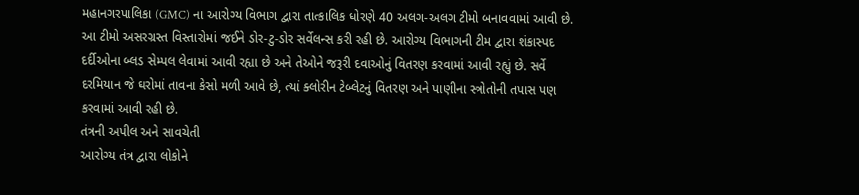મહાનગરપાલિકા (GMC) ના આરોગ્ય વિભાગ દ્વારા તાત્કાલિક ધોરણે 40 અલગ-અલગ ટીમો બનાવવામાં આવી છે. આ ટીમો અસરગ્રસ્ત વિસ્તારોમાં જઈને ડોર-ટુ-ડોર સર્વેલન્સ કરી રહી છે. આરોગ્ય વિભાગની ટીમ દ્વારા શંકાસ્પદ દર્દીઓના બ્લડ સેમ્પલ લેવામાં આવી રહ્યા છે અને તેઓને જરૂરી દવાઓનું વિતરણ કરવામાં આવી રહ્યું છે. સર્વે દરમિયાન જે ઘરોમાં તાવના કેસો મળી આવે છે, ત્યાં ક્લોરીન ટેબ્લેટનું વિતરણ અને પાણીના સ્ત્રોતોની તપાસ પણ કરવામાં આવી રહી છે.
તંત્રની અપીલ અને સાવચેતી
આરોગ્ય તંત્ર દ્વારા લોકોને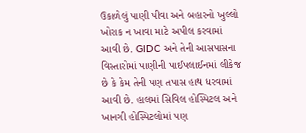ઉકાળેલું પાણી પીવા અને બહારનો ખુલ્લો ખોરાક ન ખાવા માટે અપીલ કરવામાં આવી છે. GIDC અને તેની આસપાસના વિસ્તારોમાં પાણીની પાઈપલાઈનમાં લીકેજ છે કે કેમ તેની પણ તપાસ હાથ ધરવામાં આવી છે. હાલમાં સિવિલ હોસ્પિટલ અને ખાનગી હોસ્પિટલોમાં પણ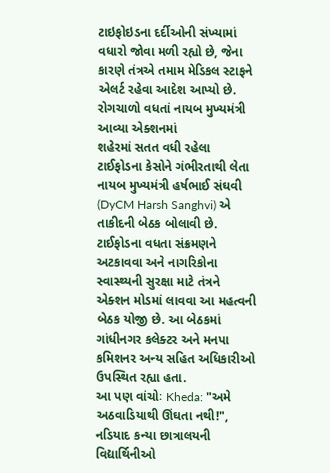ટાઇફોઇડના દર્દીઓની સંખ્યામાં વધારો જોવા મળી રહ્યો છે, જેના કારણે તંત્રએ તમામ મેડિકલ સ્ટાફને એલર્ટ રહેવા આદેશ આપ્યો છે.
રોગચાળો વધતાં નાયબ મુખ્યમંત્રી આવ્યા એક્શનમાં
શહેરમાં સતત વધી રહેલા ટાઈફોડના કેસોને ગંભીરતાથી લેતા નાયબ મુખ્યમંત્રી હર્ષભાઈ સંઘવી (DyCM Harsh Sanghvi) એ તાકીદની બેઠક બોલાવી છે. ટાઈફોડના વધતા સંક્રમણને અટકાવવા અને નાગરિકોના સ્વાસ્થ્યની સુરક્ષા માટે તંત્રને એક્શન મોડમાં લાવવા આ મહત્વની બેઠક યોજી છે. આ બેઠકમાં ગાંધીનગર કલેક્ટર અને મનપા કમિશનર અન્ય સહિત અધિકારીઓ ઉપસ્થિત રહ્યા હતા.
આ પણ વાંચોઃ Kheda: "અમે અઠવાડિયાથી ઊંઘતા નથી!", નડિયાદ કન્યા છાત્રાલયની વિદ્યાર્થિનીઓ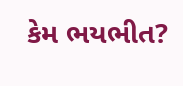કેમ ભયભીત?